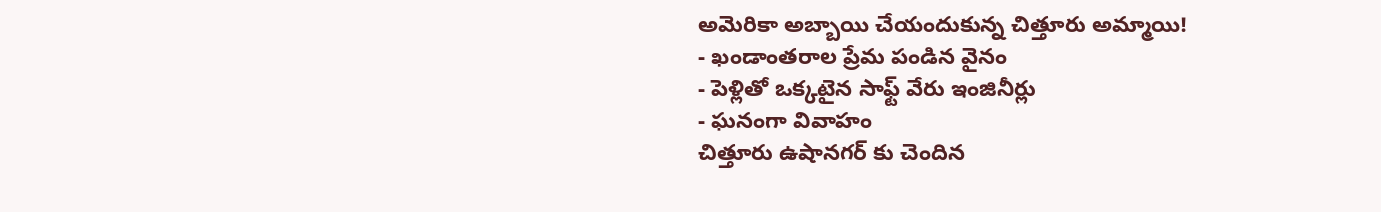అమెరికా అబ్బాయి చేయందుకున్న చిత్తూరు అమ్మాయి!
- ఖండాంతరాల ప్రేమ పండిన వైనం
- పెళ్లితో ఒక్కటైన సాఫ్ట్ వేరు ఇంజినీర్లు
- ఘనంగా వివాహం
చిత్తూరు ఉషానగర్ కు చెందిన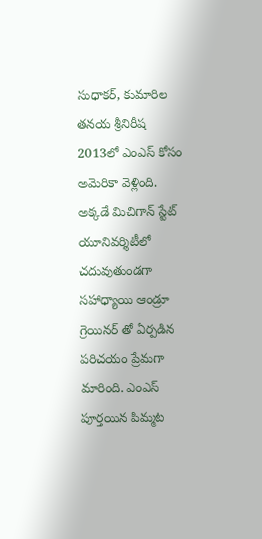సుధాకర్, కుమారిల తనయ శ్రీనిరీష 2013లో ఎంఎస్ కోసం అమెరికా వెళ్లింది. అక్కడే మిచిగాన్ స్టేట్ యూనివర్శిటీలో చదువుతుండగా సహాధ్యాయి ఆండ్రూ గ్రెయినర్ తో ఏర్పడిన పరిచయం ప్రేమగా మారింది. ఎంఎస్ పూర్తయిన పిమ్మట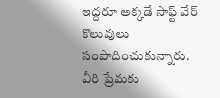ఇద్దరూ అక్కడే సాఫ్ట్ వేర్ కొలువులు సంపాదించుకున్నారు. వీరి ప్రేమకు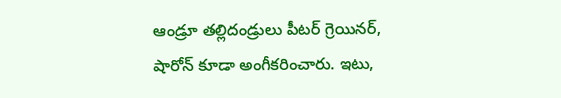ఆండ్రూ తల్లిదండ్రులు పీటర్ గ్రెయినర్, షారోన్ కూడా అంగీకరించారు. ఇటు,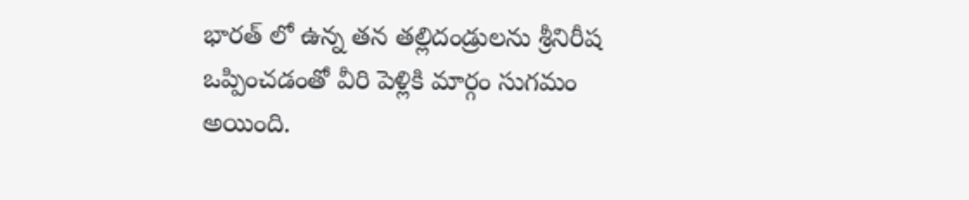భారత్ లో ఉన్న తన తల్లిదండ్రులను శ్రీనిరీష ఒప్పించడంతో వీరి పెళ్లికి మార్గం సుగమం అయింది.